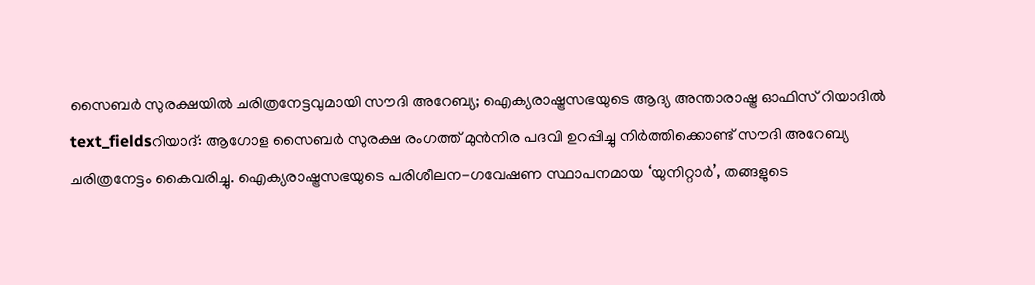സൈബർ സുരക്ഷയിൽ ചരിത്രനേട്ടവുമായി സൗദി അറേബ്യ; ഐക്യരാഷ്ട്രസഭയുടെ ആദ്യ അന്താരാഷ്ട്ര ഓഫിസ് റിയാദിൽ
text_fieldsറിയാദ്: ആഗോള സൈബർ സുരക്ഷ രംഗത്ത് മുൻനിര പദവി ഉറപ്പിച്ചു നിർത്തിക്കൊണ്ട് സൗദി അറേബ്യ ചരിത്രനേട്ടം കൈവരിച്ചു. ഐക്യരാഷ്ട്രസഭയുടെ പരിശീലന-ഗവേഷണ സ്ഥാപനമായ ‘യുനിറ്റാർ’, തങ്ങളുടെ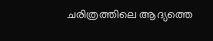ചരിത്രത്തിലെ ആദ്യത്തെ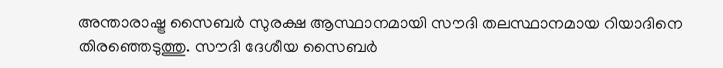അന്താരാഷ്ട്ര സൈബർ സുരക്ഷ ആസ്ഥാനമായി സൗദി തലസ്ഥാനമായ റിയാദിനെ തിരഞ്ഞെടുത്തു. സൗദി ദേശീയ സൈബർ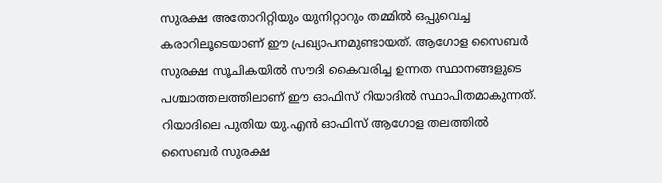സുരക്ഷ അതോറിറ്റിയും യുനിറ്റാറും തമ്മിൽ ഒപ്പുവെച്ച കരാറിലൂടെയാണ് ഈ പ്രഖ്യാപനമുണ്ടായത്. ആഗോള സൈബർ സുരക്ഷ സൂചികയിൽ സൗദി കൈവരിച്ച ഉന്നത സ്ഥാനങ്ങളുടെ പശ്ചാത്തലത്തിലാണ് ഈ ഓഫിസ് റിയാദിൽ സ്ഥാപിതമാകുന്നത്.
റിയാദിലെ പുതിയ യു.എൻ ഓഫിസ് ആഗോള തലത്തിൽ സൈബർ സുരക്ഷ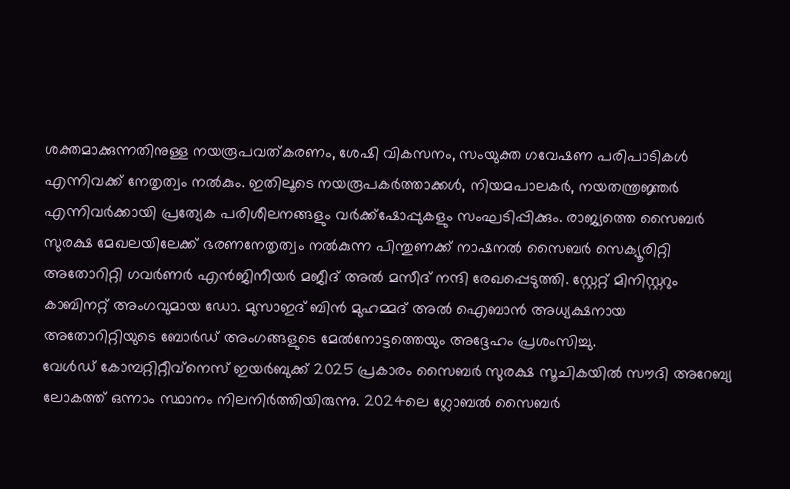ശക്തമാക്കുന്നതിനുള്ള നയരൂപവത്കരണം, ശേഷി വികസനം, സംയുക്ത ഗവേഷണ പരിപാടികൾ എന്നിവക്ക് നേതൃത്വം നൽകും. ഇതിലൂടെ നയരൂപകർത്താക്കൾ, നിയമപാലകർ, നയതന്ത്രജ്ഞർ എന്നിവർക്കായി പ്രത്യേക പരിശീലനങ്ങളും വർക്ക്ഷോപ്പുകളും സംഘടിപ്പിക്കും. രാജ്യത്തെ സൈബർ സുരക്ഷ മേഖലയിലേക്ക് ഭരണനേതൃത്വം നൽകുന്ന പിന്തുണക്ക് നാഷനൽ സൈബർ സെക്യൂരിറ്റി അതോറിറ്റി ഗവർണർ എൻജിനീയർ മജീദ് അൽ മസീദ് നന്ദി രേഖപ്പെടുത്തി. സ്റ്റേറ്റ് മിനിസ്റ്ററും കാബിനറ്റ് അംഗവുമായ ഡോ. മുസാഇദ് ബിൻ മുഹമ്മദ് അൽ ഐബാൻ അധ്യക്ഷനായ അതോറിറ്റിയുടെ ബോർഡ് അംഗങ്ങളുടെ മേൽനോട്ടത്തെയും അദ്ദേഹം പ്രശംസിച്ചു.
വേൾഡ് കോമ്പറ്റിറ്റീവ്നെസ് ഇയർബുക്ക് 2025 പ്രകാരം സൈബർ സുരക്ഷ സൂചികയിൽ സൗദി അറേബ്യ ലോകത്ത് ഒന്നാം സ്ഥാനം നിലനിർത്തിയിരുന്നു. 2024ലെ ഗ്ലോബൽ സൈബർ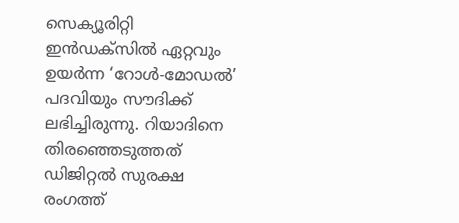സെക്യൂരിറ്റി ഇൻഡക്സിൽ ഏറ്റവും ഉയർന്ന ‘റോൾ-മോഡൽ’ പദവിയും സൗദിക്ക് ലഭിച്ചിരുന്നു. റിയാദിനെ തിരഞ്ഞെടുത്തത് ഡിജിറ്റൽ സുരക്ഷ രംഗത്ത്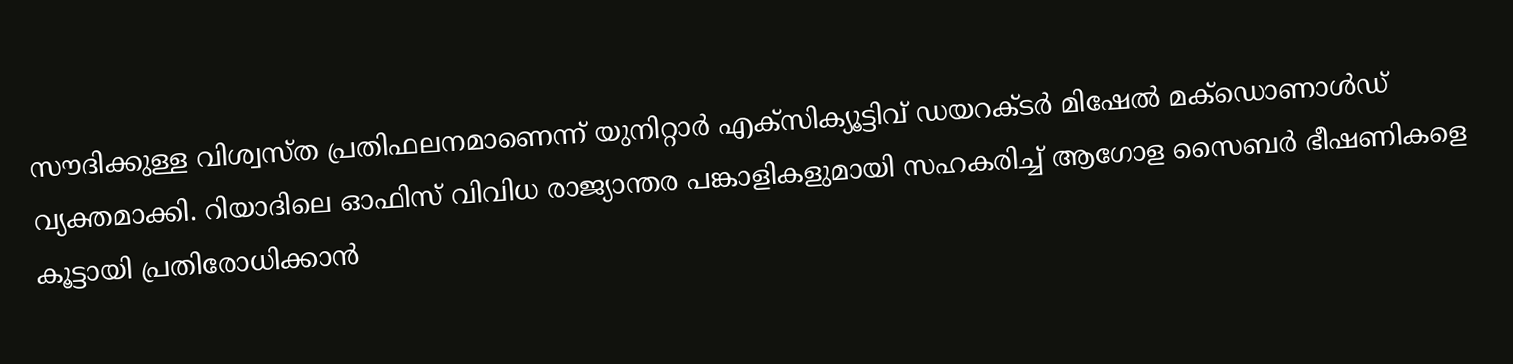സൗദിക്കുള്ള വിശ്വസ്ത പ്രതിഫലനമാണെന്ന് യുനിറ്റാർ എക്സിക്യൂട്ടിവ് ഡയറക്ടർ മിഷേൽ മക്ഡൊണാൾഡ് വ്യക്തമാക്കി. റിയാദിലെ ഓഫിസ് വിവിധ രാജ്യാന്തര പങ്കാളികളുമായി സഹകരിച്ച് ആഗോള സൈബർ ഭീഷണികളെ കൂട്ടായി പ്രതിരോധിക്കാൻ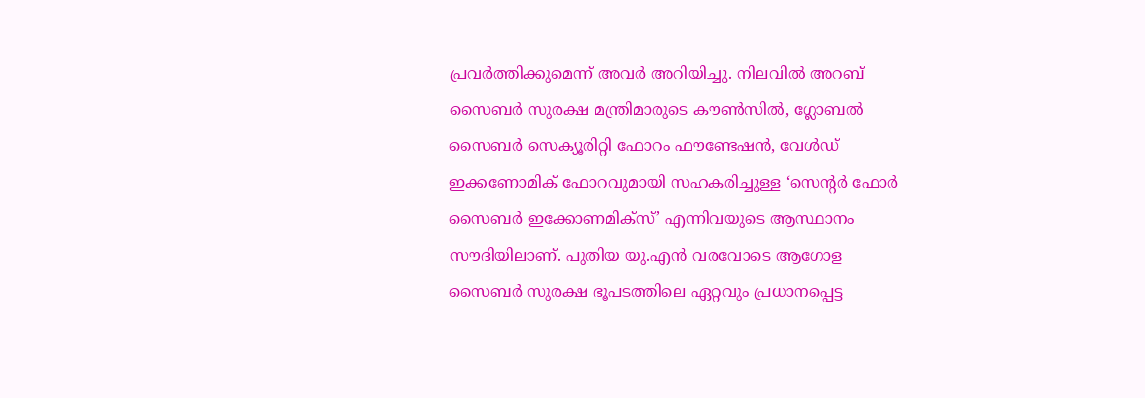പ്രവർത്തിക്കുമെന്ന് അവർ അറിയിച്ചു. നിലവിൽ അറബ് സൈബർ സുരക്ഷ മന്ത്രിമാരുടെ കൗൺസിൽ, ഗ്ലോബൽ സൈബർ സെക്യൂരിറ്റി ഫോറം ഫൗണ്ടേഷൻ, വേൾഡ് ഇക്കണോമിക് ഫോറവുമായി സഹകരിച്ചുള്ള ‘സെന്റർ ഫോർ സൈബർ ഇക്കോണമിക്സ്’ എന്നിവയുടെ ആസ്ഥാനം സൗദിയിലാണ്. പുതിയ യു.എൻ വരവോടെ ആഗോള സൈബർ സുരക്ഷ ഭൂപടത്തിലെ ഏറ്റവും പ്രധാനപ്പെട്ട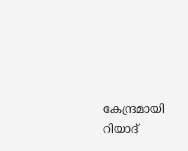കേന്ദ്രമായി റിയാദ്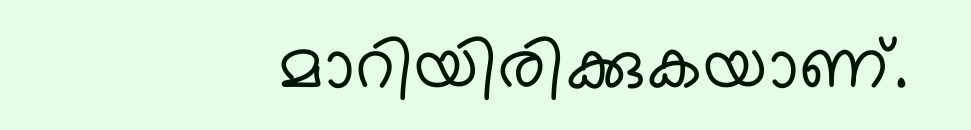മാറിയിരിക്കുകയാണ്.